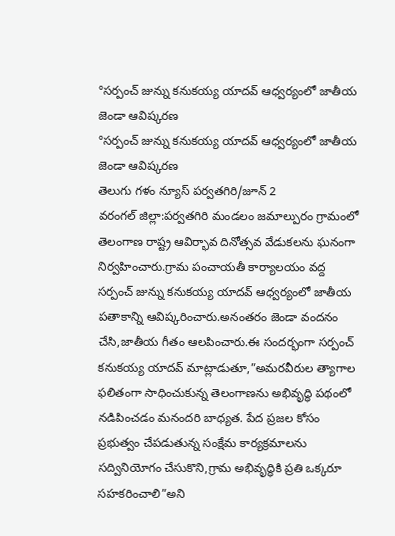°సర్పంచ్ జున్ను కనుకయ్య యాదవ్ ఆధ్వర్యంలో జాతీయ జెండా ఆవిష్కరణ
°సర్పంచ్ జున్ను కనుకయ్య యాదవ్ ఆధ్వర్యంలో జాతీయ జెండా ఆవిష్కరణ
తెలుగు గళం న్యూస్ పర్వతగిరి/జూన్ 2
వరంగల్ జిల్లా:పర్వతగిరి మండలం జమాల్పురం గ్రామంలో తెలంగాణ రాష్ట్ర ఆవిర్భావ దినోత్సవ వేడుకలను ఘనంగా నిర్వహించారు.గ్రామ పంచాయతీ కార్యాలయం వద్ద సర్పంచ్ జున్ను కనుకయ్య యాదవ్ ఆధ్వర్యంలో జాతీయ పతాకాన్ని ఆవిష్కరించారు.అనంతరం జెండా వందనం చేసి,జాతీయ గీతం ఆలపించారు.ఈ సందర్భంగా సర్పంచ్ కనుకయ్య యాదవ్ మాట్లాడుతూ,”అమరవీరుల త్యాగాల ఫలితంగా సాధించుకున్న తెలంగాణను అభివృద్ధి పథంలో నడిపించడం మనందరి బాధ్యత. పేద ప్రజల కోసం ప్రభుత్వం చేపడుతున్న సంక్షేమ కార్యక్రమాలను సద్వినియోగం చేసుకొని,గ్రామ అభివృద్ధికి ప్రతి ఒక్కరూ సహకరించాలి”అని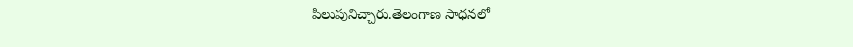పిలుపునిచ్చారు.తెలంగాణ సాధనలో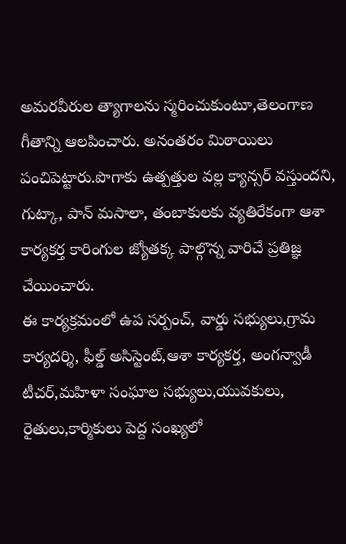అమరవీరుల త్యాగాలను స్మరించుకుంటూ,తెలంగాణ గీతాన్ని ఆలపించారు. అనంతరం మిఠాయిలు పంచిపెట్టారు.పొగాకు ఉత్పత్తుల వల్ల క్యాన్సర్ వస్తుందని, గుట్కా, పాన్ మసాలా, తంబాకులకు వ్యతిరేకంగా ఆశా కార్యకర్త కారింగుల జ్యోతక్క పాల్గొన్న వారిచే ప్రతిజ్ఞ చేయించారు.
ఈ కార్యక్రమంలో ఉప సర్పంచ్, వార్డు సభ్యులు,గ్రామ కార్యదర్శి, ఫీల్డ్ అసిస్టెంట్,ఆశా కార్యకర్త, అంగన్వాడీ టీచర్,మహిళా సంఘాల సభ్యులు,యువకులు, రైతులు,కార్మికులు పెద్ద సంఖ్యలో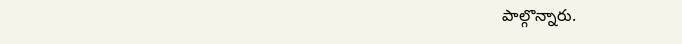పాల్గొన్నారు.